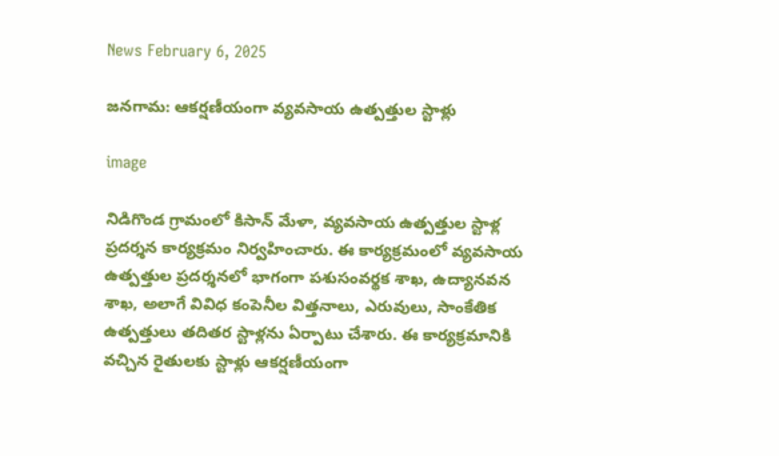News February 6, 2025

జనగామ: ఆకర్షణీయంగా వ్యవసాయ ఉత్పత్తుల స్టాళ్లు

image

నిడిగొండ గ్రామంలో కిసాన్ మేళా, వ్యవసాయ ఉత్పత్తుల స్టాళ్ల ప్రదర్శన కార్యక్రమం నిర్వహించారు. ఈ కార్యక్రమంలో వ్యవసాయ ఉత్పత్తుల ప్రదర్శనలో భాగంగా పశుసంవర్థక శాఖ, ఉద్యానవన శాఖ, అలాగే వివిధ కంపెనీల విత్తనాలు, ఎరువులు, సాంకేతిక ఉత్పత్తులు తదితర స్టాళ్లను ఏర్పాటు చేశారు. ఈ కార్యక్రమానికి వచ్చిన రైతులకు స్టాళ్లు ఆకర్షణీయంగా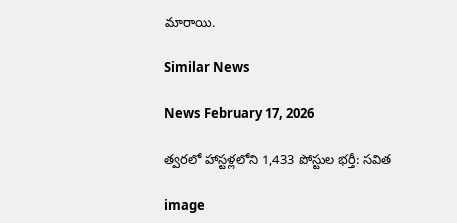మారాయి.

Similar News

News February 17, 2026

త్వరలో హాస్టళ్లలోని 1,433 పోస్టుల భర్తీ: సవిత

image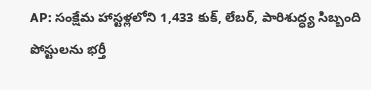AP: సంక్షేమ హాస్టళ్లలోని 1,433 కుక్, లేబర్, పారిశుద్ధ్య సిబ్బంది పోస్టులను భర్తీ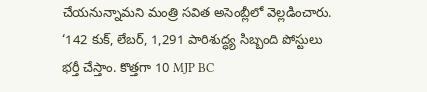చేయనున్నామని మంత్రి సవిత అసెంబ్లీలో వెల్లడించారు. ‘142 కుక్, లేబర్, 1,291 పారిశుద్ధ్య సిబ్బంది పోస్టులు భర్తీ చేస్తాం. కొత్తగా 10 MJP BC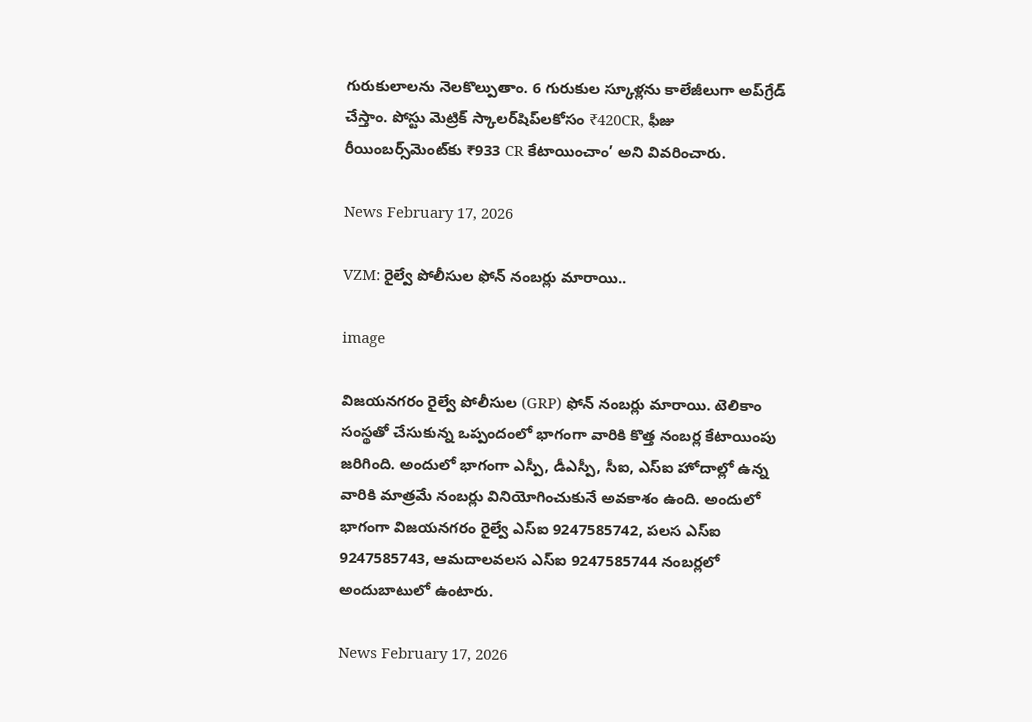గురుకులాలను నెలకొల్పుతాం. 6 గురుకుల స్కూళ్లను కాలేజీలుగా అప్‌గ్రేడ్ చేస్తాం. పోస్టు మెట్రిక్ స్కాలర్‌షిప్‌లకోసం ₹420CR, ఫీజు రీయింబర్స్‌మెంట్‌కు ₹933 CR కేటాయించాం’ అని వివరించారు.

News February 17, 2026

VZM: రైల్వే పోలీసుల ఫోన్ నంబర్లు మారాయి..

image

విజయనగరం రైల్వే పోలీసుల (GRP) ఫోన్ నంబర్లు మారాయి. టెలికాం సంస్థతో చేసుకున్న ఒప్పందంలో భాగంగా వారికి కొత్త నంబర్ల కేటాయింపు జరిగింది. అందులో భాగంగా ఎస్పీ, డీఎస్పీ, సీఐ, ఎస్‌ఐ హోదాల్లో ఉన్న వారికి మాత్రమే నంబర్లు వినియోగించుకునే అవకాశం ఉంది. అందులో భాగంగా విజయనగరం రైల్వే ఎస్‌ఐ 9247585742, పలస ఎస్‌ఐ 9247585743, ఆమదాలవలస ఎస్‌ఐ 9247585744 నంబర్లలో అందుబాటులో ఉంటారు.

News February 17, 2026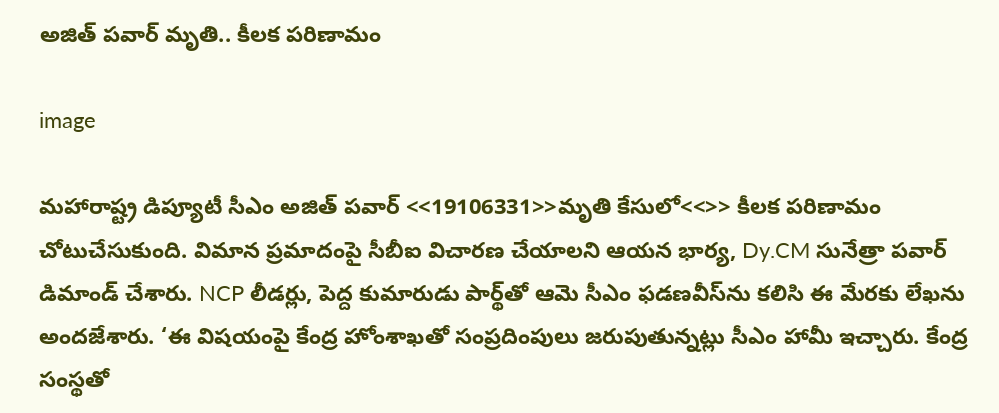అజిత్ పవార్ మృతి.. కీలక పరిణామం

image

మహారాష్ట్ర డిప్యూటీ సీఎం అజిత్ పవార్ <<19106331>>మృతి కేసులో<<>> కీలక పరిణామం చోటుచేసుకుంది. విమాన ప్రమాదంపై సీబీఐ విచారణ చేయాలని ఆయన భార్య, Dy.CM సునేత్రా పవార్ డిమాండ్ చేశారు. NCP లీడర్లు, పెద్ద కుమారుడు పార్థ్‌తో ఆమె సీఎం ఫడణవీస్‌ను కలిసి ఈ మేరకు లేఖను అందజేశారు. ‘ఈ విషయంపై కేంద్ర హోంశాఖతో సంప్రదింపులు జరుపుతున్నట్లు సీఎం హామీ ఇచ్చారు. కేంద్ర సంస్థతో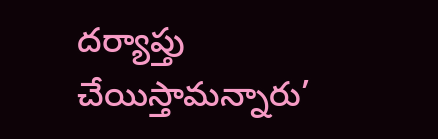దర్యాప్తు చేయిస్తామన్నారు’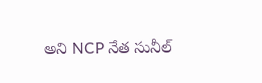అని NCP నేత సునీల్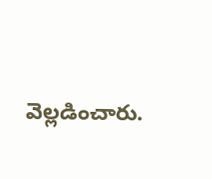వెల్లడించారు.